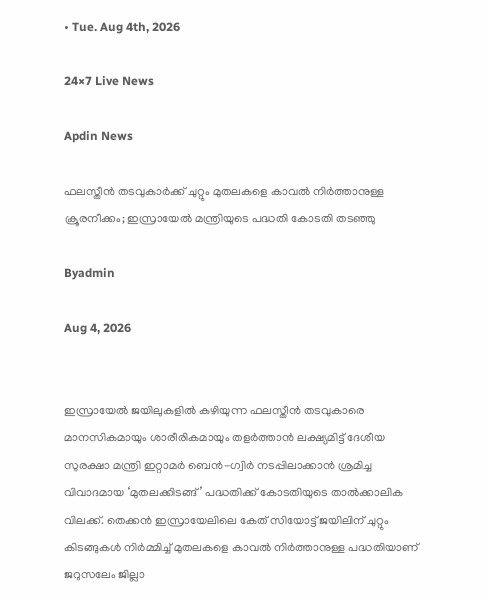• Tue. Aug 4th, 2026

24×7 Live News

Apdin News

ഫലസ്തീന്‍ തടവുകാര്‍ക്ക് ചുറ്റും മുതലകളെ കാവല്‍ നിര്‍ത്താനുള്ള ക്രൂരനീക്കം; ഇസ്രായേല്‍ മന്ത്രിയുടെ പദ്ധതി കോടതി തടഞ്ഞു

Byadmin

Aug 4, 2026


ഇസ്രായേല്‍ ജയിലുകളില്‍ കഴിയുന്ന ഫലസ്തീന്‍ തടവുകാരെ മാനസികമായും ശാരീരികമായും തളര്‍ത്താന്‍ ലക്ഷ്യമിട്ട് ദേശീയ സുരക്ഷാ മന്ത്രി ഇറ്റാമര്‍ ബെന്‍-ഗ്വിര്‍ നടപ്പിലാക്കാന്‍ ശ്രമിച്ച വിവാദമായ ‘മുതലക്കിടങ്ങ്’ പദ്ധതിക്ക് കോടതിയുടെ താല്‍ക്കാലിക വിലക്ക്. തെക്കന്‍ ഇസ്രായേലിലെ കേത് സിയോട്ട് ജയിലിന് ചുറ്റും കിടങ്ങുകള്‍ നിര്‍മ്മിച്ച് മുതലകളെ കാവല്‍ നിര്‍ത്താനുള്ള പദ്ധതിയാണ് ജറുസലേം ജില്ലാ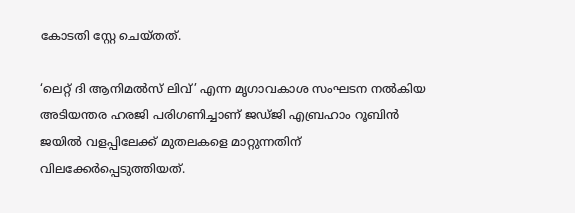കോടതി സ്റ്റേ ചെയ്തത്.

‘ലെറ്റ് ദി ആനിമല്‍സ് ലിവ്’ എന്ന മൃഗാവകാശ സംഘടന നല്‍കിയ അടിയന്തര ഹരജി പരിഗണിച്ചാണ് ജഡ്ജി എബ്രഹാം റൂബിന്‍ ജയില്‍ വളപ്പിലേക്ക് മുതലകളെ മാറ്റുന്നതിന് വിലക്കേര്‍പ്പെടുത്തിയത്.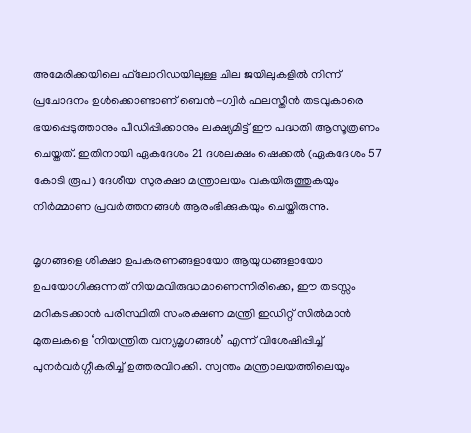അമേരിക്കയിലെ ഫ്‌ലോറിഡയിലുള്ള ചില ജയിലുകളില്‍ നിന്ന് പ്രചോദനം ഉള്‍ക്കൊണ്ടാണ് ബെന്‍-ഗ്വിര്‍ ഫലസ്തീന്‍ തടവുകാരെ ഭയപ്പെടുത്താനും പീഡിപ്പിക്കാനും ലക്ഷ്യമിട്ട് ഈ പദ്ധതി ആസൂത്രണം ചെയ്തത്. ഇതിനായി ഏകദേശം 21 ദശലക്ഷം ഷെക്കല്‍ (ഏകദേശം 57 കോടി രൂപ) ദേശീയ സുരക്ഷാ മന്ത്രാലയം വകയിരുത്തുകയും നിര്‍മ്മാണ പ്രവര്‍ത്തനങ്ങള്‍ ആരംഭിക്കുകയും ചെയ്തിരുന്നു.

മൃഗങ്ങളെ ശിക്ഷാ ഉപകരണങ്ങളായോ ആയുധങ്ങളായോ ഉപയോഗിക്കുന്നത് നിയമവിരുദ്ധമാണെന്നിരിക്കെ, ഈ തടസ്സം മറികടക്കാന്‍ പരിസ്ഥിതി സംരക്ഷണ മന്ത്രി ഇഡിറ്റ് സില്‍മാന്‍ മുതലകളെ ‘നിയന്ത്രിത വന്യമൃഗങ്ങള്‍’ എന്ന് വിശേഷിപ്പിച്ച് പുനര്‍വര്‍ഗ്ഗീകരിച്ച് ഉത്തരവിറക്കി. സ്വന്തം മന്ത്രാലയത്തിലെയും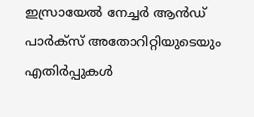ഇസ്രായേല്‍ നേച്ചര്‍ ആന്‍ഡ് പാര്‍ക്‌സ് അതോറിറ്റിയുടെയും എതിര്‍പ്പുകള്‍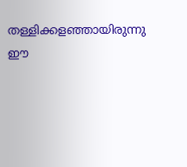തള്ളിക്കളഞ്ഞായിരുന്നു ഈ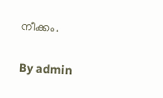നീക്കം.

By admin